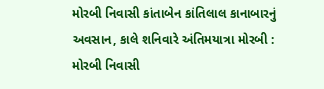મોરબી નિવાસી કાંતાબેન કાંતિલાલ કાનાબારનું અવસાન, કાલે શનિવારે અંતિમયાત્રા મોરબી : મોરબી નિવાસી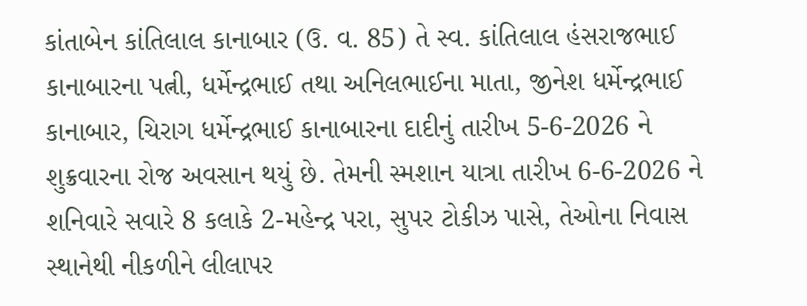કાંતાબેન કાંતિલાલ કાનાબાર (ઉ. વ. 85) તે સ્વ. કાંતિલાલ હંસરાજભાઈ કાનાબારના પત્ની, ધર્મેન્દ્રભાઈ તથા અનિલભાઈના માતા, જીનેશ ધર્મેન્દ્રભાઈ કાનાબાર, ચિરાગ ધર્મેન્દ્રભાઈ કાનાબારના દાદીનું તારીખ 5-6-2026 ને શુક્રવારના રોજ અવસાન થયું છે. તેમની સ્મશાન યાત્રા તારીખ 6-6-2026 ને શનિવારે સવારે 8 કલાકે 2-મહેન્દ્ર પરા, સુપર ટોકીઝ પાસે, તેઓના નિવાસ સ્થાનેથી નીકળીને લીલાપર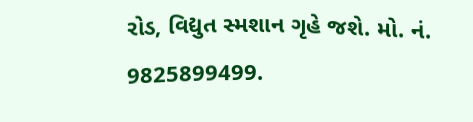રોડ, વિદ્યુત સ્મશાન ગૃહે જશે. મો. નં. 9825899499.